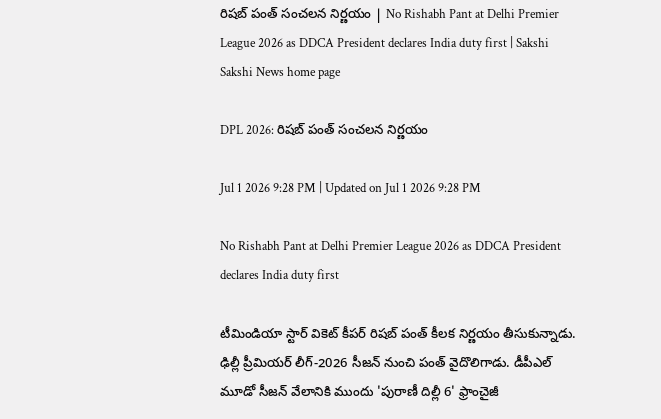రిషబ్‌ పంత్‌ సంచలన నిర్ణయం | No Rishabh Pant at Delhi Premier League 2026 as DDCA President declares India duty first | Sakshi
Sakshi News home page

DPL 2026: రిషబ్‌ పంత్‌ సంచలన నిర్ణయం

Jul 1 2026 9:28 PM | Updated on Jul 1 2026 9:28 PM

No Rishabh Pant at Delhi Premier League 2026 as DDCA President declares India duty first

టీమిండియా స్టార్ వికెట్ కీపర్ రిషబ్ పంత్ కీలక నిర్ణయం తీసుకున్నాడు. ఢిల్లీ ప్రీమియర్ లీగ్‌-2026 సీజన్ నుంచి పంత్ వైదొలిగాడు. డీపీఎల్ మూడో సీజ‌న్ వేలానికి ముందు 'పురాణీ దిల్లీ 6' ఫ్రాంచైజీ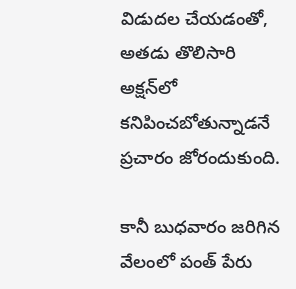విడుద‌ల చేయ‌డంతో, అత‌డు తొలిసారి అక్ష‌న్‌లో కనిపించబోతున్నాడనే ప్రచారం జోరందుకుంది.

కానీ బుధ‌వారం జ‌రిగిన వేలంలో పంత్ పేరు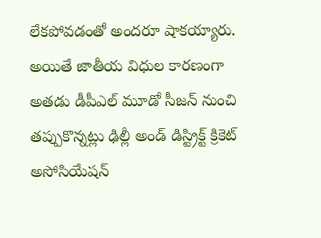లేక‌పోవ‌డంతో అంద‌రూ షాక‌య్యారు. అయితే జాతీయ విధుల కార‌ణంగా అత‌డు డీపీఎల్ మూడో సీజ‌న్ నుంచి త‌ప్పుకొన్న‌ట్లు ఢిల్లీ అండ్‌ డిస్ట్రిక్ట్ క్రికెట్ అసోసియేషన్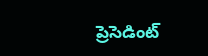ప్రెసెడింట్‌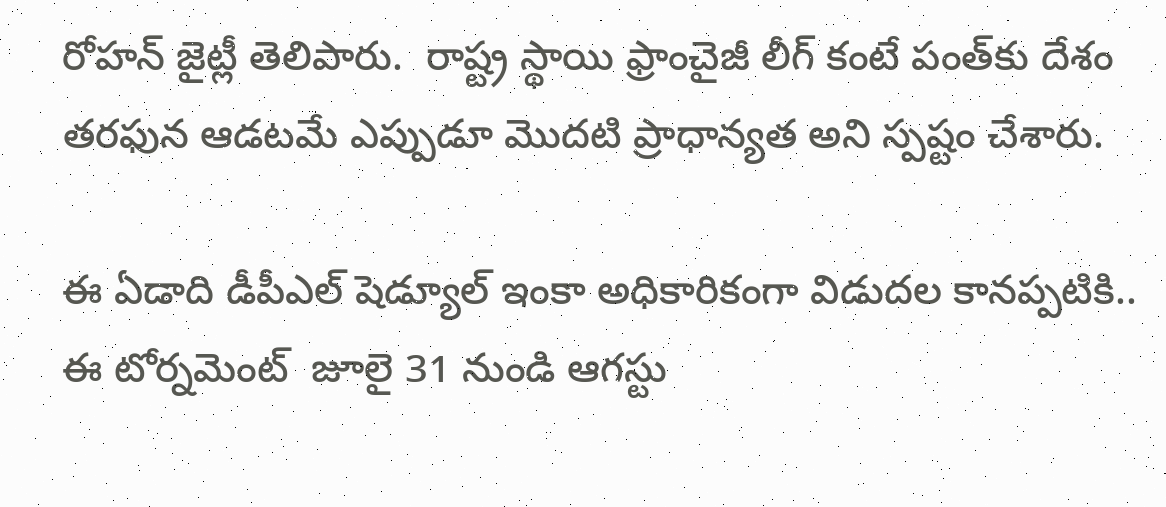రోహన్ జైట్లీ తెలిపారు.  రాష్ట్ర స్థాయి ఫ్రాంచైజీ లీగ్ కంటే పంత్‌కు దేశం తరఫున ఆడటమే ఎప్పుడూ మొదటి ప్రాధాన్యత అని స్పష్టం చేశారు.

ఈ ఏడాది డీపీఎల్ షెడ్యూల్ ఇంకా అధికారికంగా విడుద‌ల కాన‌ప్ప‌టికి.. ఈ టోర్న‌మెంట్  జూలై 31 నుండి ఆగస్టు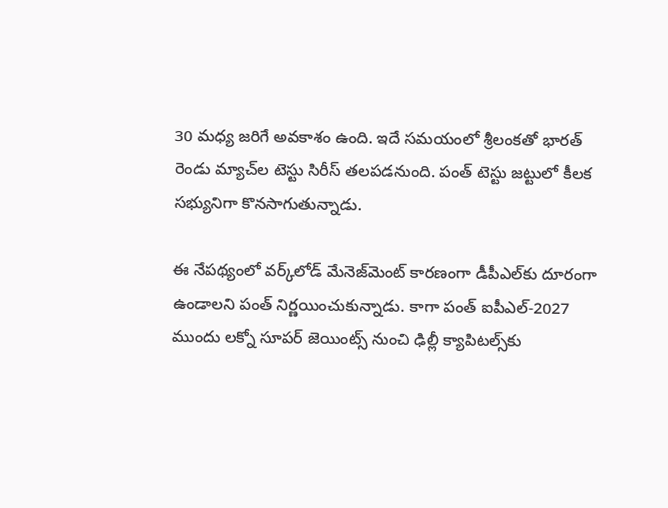30 మధ్య జరిగే అవకాశం ఉంది. ఇదే స‌మ‌యంలో శ్రీలంక‌తో భార‌త్ రెండు మ్యాచ్‌ల టెస్టు సిరీస్ త‌ల‌ప‌డ‌నుంది. పంత్ టెస్టు జ‌ట్టులో కీల‌క స‌భ్యునిగా కొన‌సాగుతున్నాడు.

ఈ నేప‌థ్యంలో వ‌ర్క్‌లోడ్ మేనెజ్‌మెంట్ కార‌ణంగా డీపీఎల్‌కు దూరంగా ఉండాల‌ని పంత్ నిర్ణ‌యించుకున్నాడు. కాగా పంత్‌ ఐపీఎల్‌-2027 ముందు లక్నో సూపర్‌ జెయింట్స్‌ నుంచి ఢిల్లీ క్యాపిటల్స్‌కు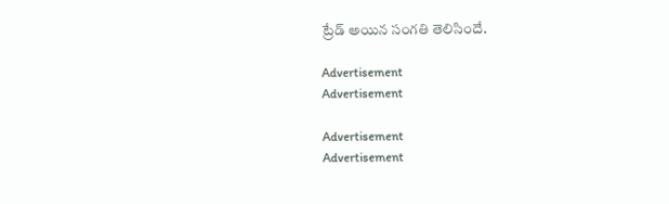ట్రేడ్‌ అయిన సంగతి తెలిసిందే.

Advertisement
Advertisement

Advertisement
Advertisement